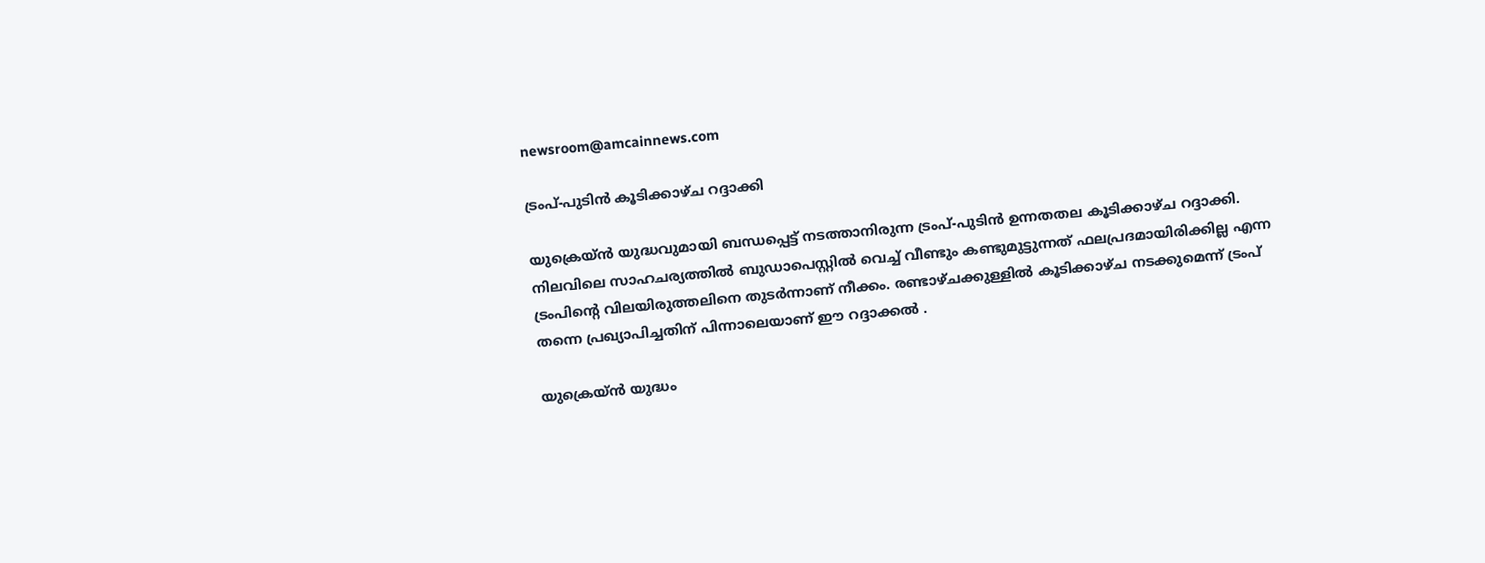newsroom@amcainnews.com

ട്രംപ്-പുടിൻ കൂടിക്കാഴ്ച റദ്ദാക്കി

യുക്രെയ്ൻ യുദ്ധവുമായി ബന്ധപ്പെട്ട് നടത്താനിരുന്ന ട്രംപ്-പുടിൻ ഉന്നതതല കൂടിക്കാഴ്ച റദ്ദാക്കി. നിലവിലെ സാഹചര്യത്തിൽ ബുഡാപെസ്റ്റിൽ വെച്ച് വീണ്ടും കണ്ടുമുട്ടുന്നത് ഫലപ്രദമായിരിക്കില്ല എന്ന ട്രംപിന്റെ വിലയിരുത്തലിനെ തുടർന്നാണ് നീക്കം. രണ്ടാഴ്ചക്കുള്ളിൽ കൂടിക്കാഴ്ച നടക്കുമെന്ന് ട്രംപ് തന്നെ പ്രഖ്യാപിച്ചതിന് പിന്നാലെയാണ് ഈ റദ്ദാക്കൽ .

യുക്രെയ്ൻ യുദ്ധം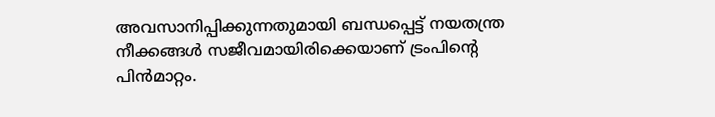അവസാനിപ്പിക്കുന്നതുമായി ബന്ധപ്പെട്ട് നയതന്ത്ര നീക്കങ്ങൾ സജീവമായിരിക്കെയാണ് ട്രംപിന്റെ പിൻമാറ്റം.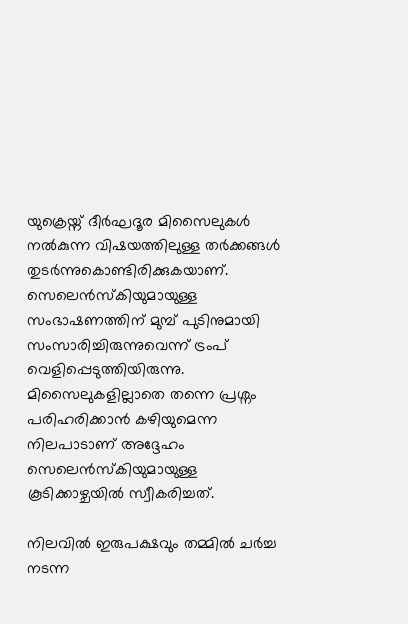യുക്രെയ്ന് ദീർഘദൂര മിസൈലുകൾ നൽകുന്ന വിഷയത്തിലുള്ള തർക്കങ്ങൾ തുടർന്നുകൊണ്ടിരിക്കുകയാണ്. സെലെൻസ്കിയുമായുള്ള സംഭാഷണത്തിന് മുമ്പ് പുടിനുമായി സംസാരിച്ചിരുന്നുവെന്ന് ട്രംപ് വെളിപ്പെടുത്തിയിരുന്നു. മിസൈലുകളില്ലാതെ തന്നെ പ്രശ്നം പരിഹരിക്കാൻ കഴിയുമെന്ന നിലപാടാണ് അദ്ദേഹം സെലെൻസ്കിയുമായുള്ള കൂടിക്കാഴ്ചയിൽ സ്വീകരിച്ചത്.

നിലവിൽ ഇരുപക്ഷവും തമ്മിൽ ചർച്ച നടന്ന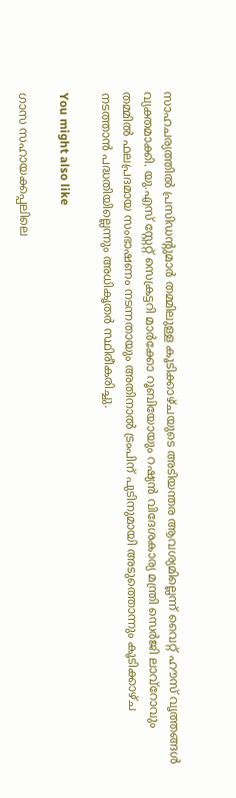സാഹചര്യത്തിൽ പ്രസിഡന്റുമാർ തമ്മിലുള്ള കൂടിക്കാഴ്ചയുടെ അടിയന്തര ആവശ്യമില്ലെന്ന് വൈറ്റ് ഹൗസ് വൃത്തങ്ങൾ വ്യക്തമാക്കി. യു.എസ് സ്റ്റേറ്റ് സെക്രട്ടറി മാർക്കോ റൂബിയോയും റഷ്യൻ വിദേശകാര്യ മന്ത്രി സെർജി ലാവ്റോവും തമ്മിൽ ഫലപ്രദമായ സംഭാഷണം നടന്നതായും അതിനാൽ ട്രംപിന് പുടിനുമായി അടുത്തൊന്നും കൂടിക്കാഴ്ച നടത്താൻ പദ്ധതിയില്ലെന്നും അധികൃതർ സ്ഥിരീകരിച്ചു.

You might also like

ഗാസ സഹായക്കപ്പലിലെ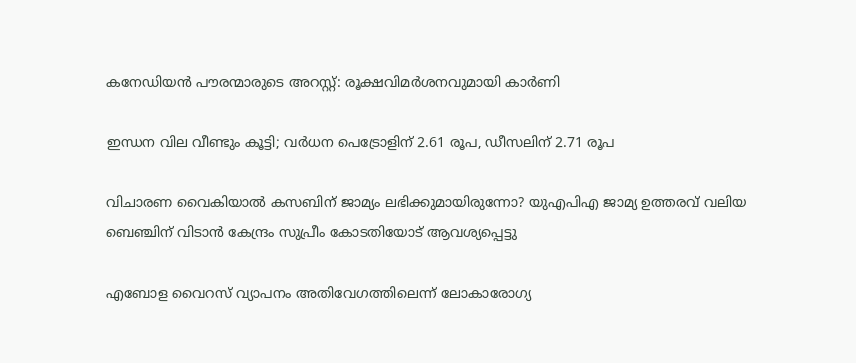കനേഡിയൻ പൗരന്മാരുടെ അറസ്റ്റ്: രൂക്ഷവിമർശനവുമായി കാർണി

ഇന്ധന വില വീണ്ടും കൂട്ടി; വർധന പെട്രോളിന് 2.61 രൂപ, ഡീസലിന് 2.71 രൂപ

വിചാരണ വൈകിയാൽ കസബിന് ജാമ്യം ലഭിക്കുമായിരുന്നോ? യുഎപിഎ ജാമ്യ ഉത്തരവ് വലിയ ബെഞ്ചിന് വിടാൻ കേന്ദ്രം സുപ്രീം കോടതിയോട് ആവശ്യപ്പെട്ടു

എബോള വൈറസ് വ്യാപനം അതിവേഗത്തിലെന്ന് ലോകാരോഗ്യ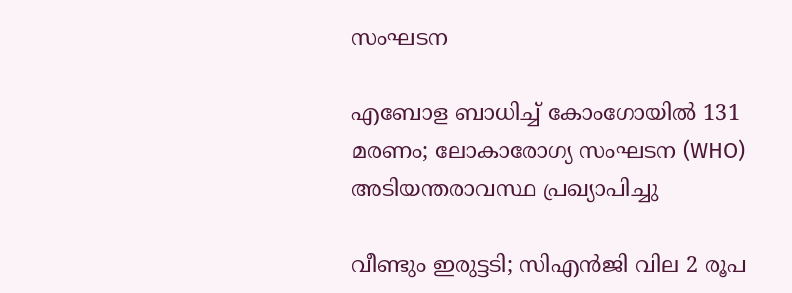സംഘടന

എബോള ബാധിച്ച് കോംഗോയിൽ 131 മരണം; ലോകാരോഗ്യ സംഘടന (WHO) അടിയന്തരാവസ്ഥ പ്രഖ്യാപിച്ചു

വീണ്ടും ഇരുട്ടടി; സിഎൻജി വില 2 രൂപ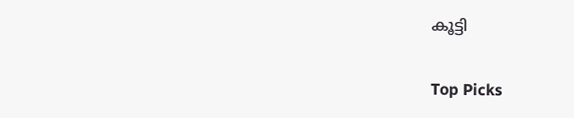കൂട്ടി

Top Picks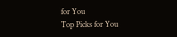for You
Top Picks for You